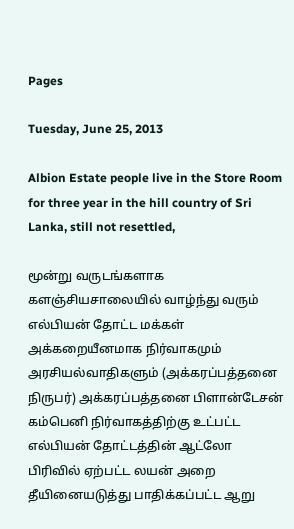Pages

Tuesday, June 25, 2013

Albion Estate people live in the Store Room for three year in the hill country of Sri Lanka, still not resettled,

மூன்று வருடங்களாக களஞ்சியசாலையில் வாழ்ந்து வரும் எல்பியன் தோட்ட மக்கள் அக்கறையீனமாக நிர்வாகமும் அரசியல்வாதிகளும் (அக்கரப்பத்தனை நிருபர்) அக்கரப்பத்தனை பிளான்டேசன் கம்பெனி நிர்வாகத்திற்கு உட்பட்ட எல்பியன் தோட்டத்தின் ஆட்லோ பிரிவில் ஏற்பட்ட லயன் அறை தீயினையடுத்து பாதிக்கப்பட்ட ஆறு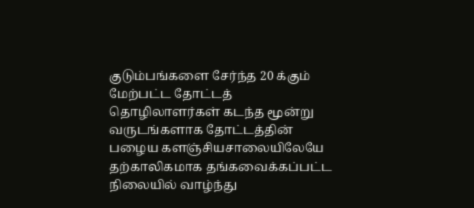குடும்பங்களை சேர்ந்த 20 க்கும் மேற்பட்ட தோட்டத் தொழிலாளர்கள் கடந்த மூன்று வருடங்களாக தோட்டத்தின் பழைய களஞ்சியசாலையிலேயே தற்காலிகமாக தங்கவைக்கப்பட்ட நிலையில் வாழ்ந்து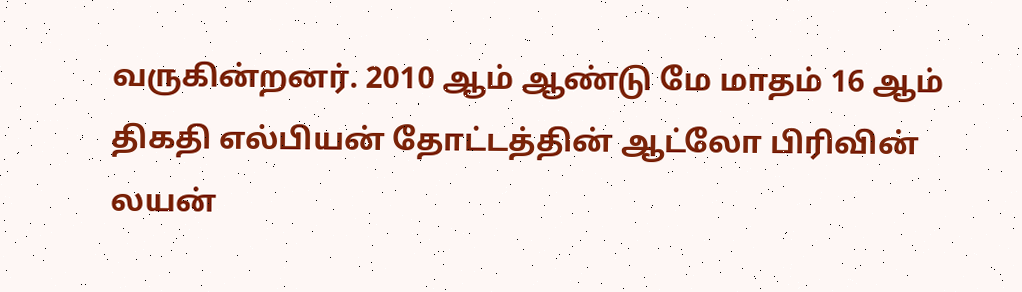வருகின்றனர். 2010 ஆம் ஆண்டு மே மாதம் 16 ஆம் திகதி எல்பியன் தோட்டத்தின் ஆட்லோ பிரிவின் லயன்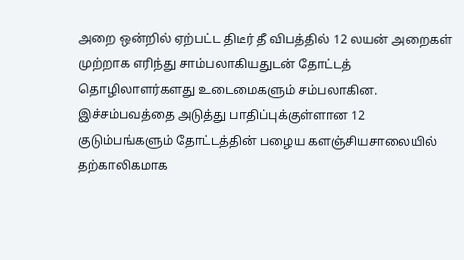அறை ஒன்றில் ஏற்பட்ட திடீர் தீ விபத்தில் 12 லயன் அறைகள் முற்றாக எரிந்து சாம்பலாகியதுடன் தோட்டத் தொழிலாளர்களது உடைமைகளும் சம்பலாகின. இச்சம்பவத்தை அடுத்து பாதிப்புக்குள்ளான 12 குடும்பங்களும் தோட்டத்தின் பழைய களஞ்சியசாலையில் தற்காலிகமாக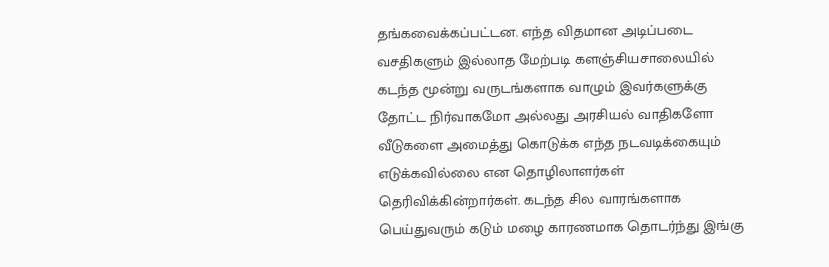தங்கவைக்கப்பட்டன. எந்த விதமான அடிப்படை வசதிகளும் இல்லாத மேற்படி களஞ்சியசாலையில் கடந்த மூன்று வருடங்களாக வாழும் இவர்களுக்கு தோட்ட நிர்வாகமோ அல்லது அரசியல் வாதிகளோ வீடுகளை அமைத்து கொடுக்க எந்த நடவடிக்கையும் எடுக்கவில்லை என தொழிலாளர்கள் தெரிவிக்கின்றார்கள். கடந்த சில வாரங்களாக பெய்துவரும் கடும் மழை காரணமாக தொடர்ந்து இங்கு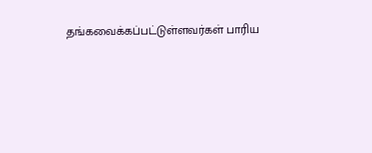தங்கவைக்கப்பட்டுள்ளவர்கள் பாரிய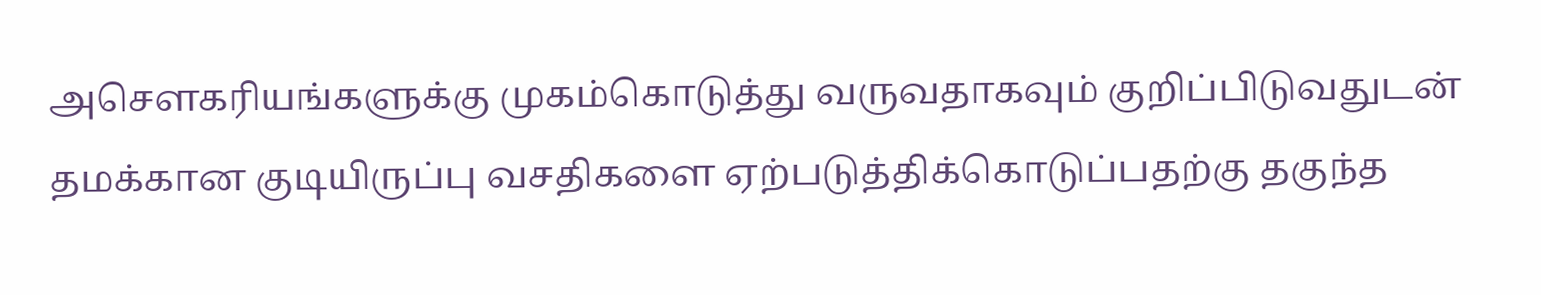அசௌகரியங்களுக்கு முகம்கொடுத்து வருவதாகவும் குறிப்பிடுவதுடன் தமக்கான குடியிருப்பு வசதிகளை ஏற்படுத்திக்கொடுப்பதற்கு தகுந்த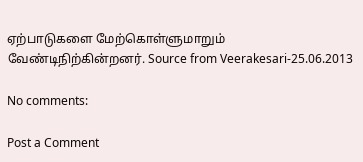ஏற்பாடுகளை மேற்கொள்ளுமாறும் வேண்டிநிற்கின்றனர். Source from Veerakesari-25.06.2013

No comments:

Post a Comment